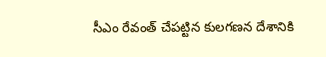సీఎం రేవంత్ చేపట్టిన కులగణన దేశానికి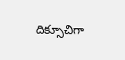దిక్సూచిగా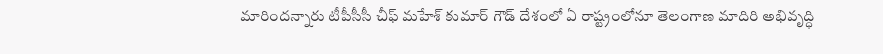మారిందన్నారు టీపీసీసీ చీఫ్ మహేశ్ కుమార్ గౌడ్ దేశంలో ఏ రాష్ట్రంలోనూ తెలంగాణ మాదిరి అభివృద్ధి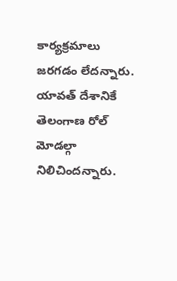కార్యక్రమాలు జరగడం లేదన్నారు. యావత్ దేశానికే తెలంగాణ రోల్ మోడల్గా నిలిచిందన్నారు.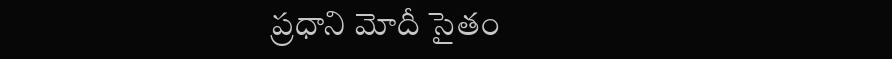ప్రధాని మోదీ సైతం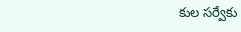కుల సర్వేకు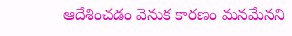ఆదేశించడం వెనుక కారణం మనమేనని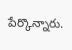పేర్కొన్నారు.